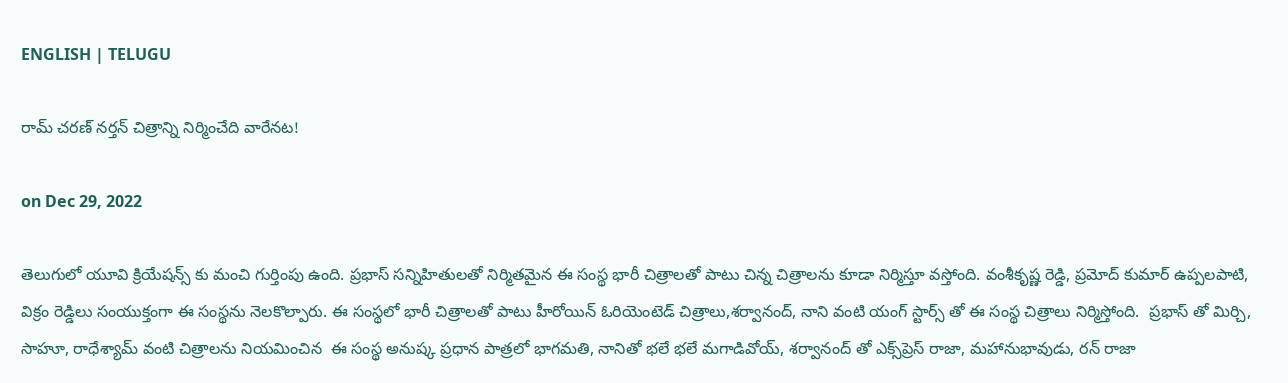ENGLISH | TELUGU

రామ్ చరణ్ నర్తన్ చిత్రాన్ని నిర్మించేది వారేన‌ట‌!

on Dec 29, 2022

తెలుగులో యూవి క్రియేషన్స్ కు మంచి గుర్తింపు ఉంది. ప్రభాస్ సన్నిహితులతో నిర్మితమైన ఈ సంస్థ భారీ చిత్రాలతో పాటు చిన్న చిత్రాలను కూడా నిర్మిస్తూ వస్తోంది. వంశీకృష్ణ రెడ్డి, ప్రమోద్ కుమార్ ఉప్పలపాటి, విక్రం రెడ్డిలు సంయుక్తంగా ఈ సంస్థను నెలకొల్పారు. ఈ సంస్థలో భారీ చిత్రాలతో పాటు హీరోయిన్ ఓరియెంటెడ్ చిత్రాలు,శర్వానంద్, నాని వంటి యంగ్ స్టార్స్ తో ఈ సంస్థ చిత్రాలు నిర్మిస్తోంది.  ప్రభాస్ తో మిర్చి, సాహూ, రాధేశ్యామ్‌ వంటి చిత్రాలను నియమించిన  ఈ సంస్థ అనుష్క ప్రధాన పాత్రలో భాగమతి, నానితో భ‌లే భ‌లే మగాడివోయ్, శర్వానంద్ తో ఎక్స్‌ప్రెస్ రాజా, మ‌హానుభావుడు, ర‌న్ రాజా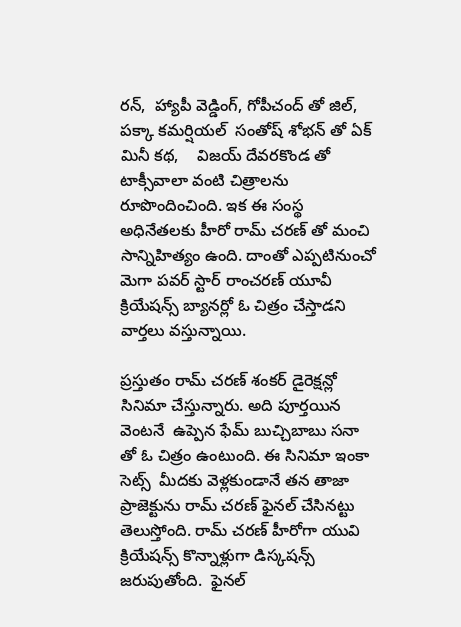ర‌న్‌,  హ్యాపీ వెడ్డింగ్, గోపీచంద్ తో జిల్, పక్కా కమర్షియల్  సంతోష్ శోభన్ తో ఏక్ మినీ క‌థ‌,    విజయ్ దేవరకొండ తో టాక్సీవాలా వంటి చిత్రాలను రూపొందించింది. ఇక ఈ సంస్థ అధినేతలకు హీరో రామ్ చరణ్ తో మంచి సాన్నిహిత్యం ఉంది. దాంతో ఎప్పటినుంచో మెగా పవర్ స్టార్ రాంచరణ్ యూవీ  క్రియేషన్స్ బ్యానర్లో ఓ చిత్రం చేస్తాడని వార్తలు వస్తున్నాయి.

ప్రస్తుతం రామ్ చరణ్ శంకర్ డైరెక్షన్లో సినిమా చేస్తున్నారు. అది పూర్త‌యిన వెంట‌నే  ఉప్పెన ఫేమ్ బుచ్చిబాబు సనా తో ఓ చిత్రం ఉంటుంది. ఈ సినిమా ఇంకా సెట్స్  మీదకు వెళ్లకుండానే తన తాజా ప్రాజెక్టును రామ్ చరణ్ ఫైనల్ చేసినట్టు తెలుస్తోంది. రామ్ చరణ్ హీరోగా యువి క్రియేషన్స్ కొన్నాళ్లుగా డిస్కషన్స్ జ‌రుపుతోంది.  ఫైనల్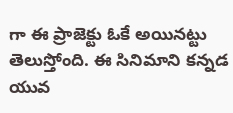గా ఈ ప్రాజెక్టు ఓకే అయినట్టు తెలుస్తోంది. ఈ సినిమాని కన్నడ యువ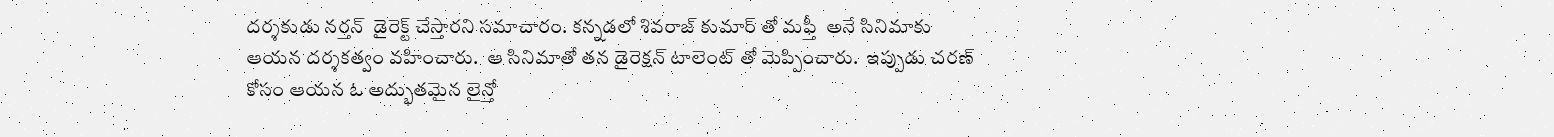దర్శకుడు న‌ర్త‌న్  డైరెక్ట్ చేస్తార‌ని సమాచారం. కన్నడలో శివరాజ్ కుమార్ తో మఫ్తీ  అనే సినిమాకు ఆయ‌న ద‌ర్శ‌క‌త్వం వ‌హించారు.  ఆ సినిమాతో తన డైరెక్షన్ టాలెంట్ తో మెప్పించారు.  ఇప్పుడు చరణ్ కోసం ఆయన ఓ అద్భుతమైన లైన్తో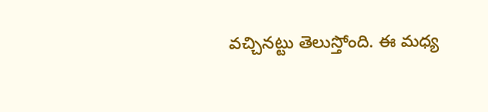వచ్చినట్టు తెలుస్తోంది. ఈ మధ్య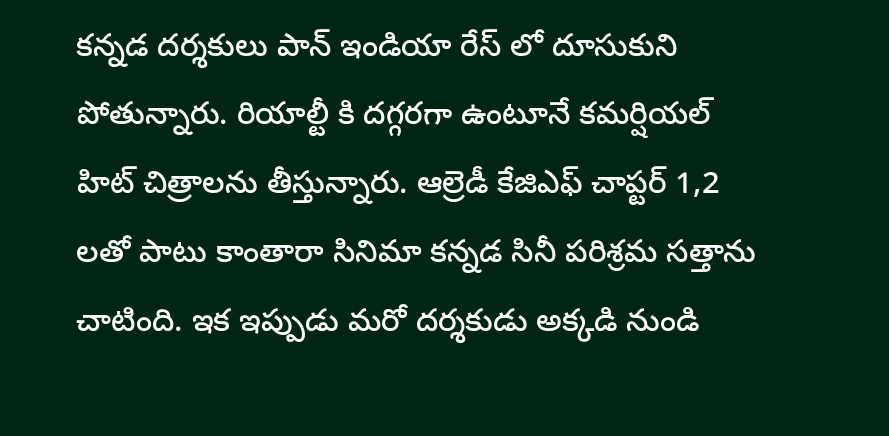కన్నడ దర్శకులు పాన్ ఇండియా రేస్ లో దూసుకుని పోతున్నారు. రియాల్టీ కి దగ్గరగా ఉంటూనే కమర్షియల్ హిట్ చిత్రాలను తీస్తున్నారు. ఆల్రెడీ కేజిఎఫ్ చాప్టర్ 1,2 లతో పాటు కాంతారా సినిమా కన్నడ సినీ పరిశ్రమ సత్తాను చాటింది. ఇక ఇప్పుడు మరో దర్శకుడు అక్కడి నుండి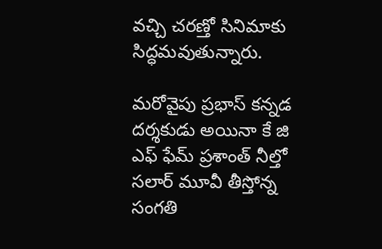వచ్చి చరణ్తో సినిమాకు సిద్ధమవుతున్నారు.

మరోవైపు ప్రభాస్ కన్నడ దర్శకుడు అయినా కే జి ఎఫ్ ఫేమ్‌ ప్రశాంత్ నీల్తో  సలార్ మూవీ తీస్తోన్న సంగ‌తి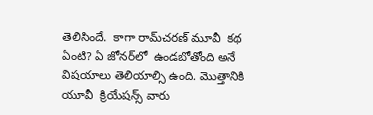తెలిసిందే.  కాగా రామ్‌చ‌ర‌ణ్ మూవీ  కథ ఏంటి? ఏ జోనర్‌లో  ఉండబోతోంది అనే విషయాలు తెలియాల్సి ఉంది. మొత్తానికి యూవీ  క్రియేషన్స్ వారు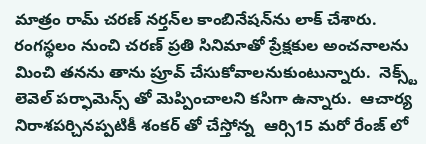మాత్రం రామ్ చరణ్ నర్తన్‌ల కాంబినేష‌న్‌ను లాక్ చేశారు. రంగస్థలం నుంచి చరణ్ ప్రతి సినిమాతో ప్రేక్షకుల అంచనాలను మించి తనను తాను ప్రూవ్‌ చేసుకోవాలనుకుంటున్నారు.  నెక్స్ట్ లెవెల్ పర్ఫామెన్స్ తో మెప్పించాల‌ని క‌సిగా ఉన్నారు.  ఆచార్య నిరాశపర్చినప్పటికీ శంకర్ తో చేస్తోన్న  ఆర్సి15 మరో రేంజ్ లో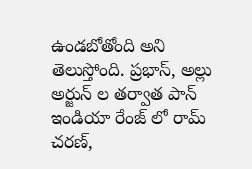ఉండబోతోంది అని తెలుస్తోంది. ప్రభాస్, అల్లు అర్జున్ ల తర్వాత పాన్ ఇండియా రేంజ్ లో రామ్ చరణ్,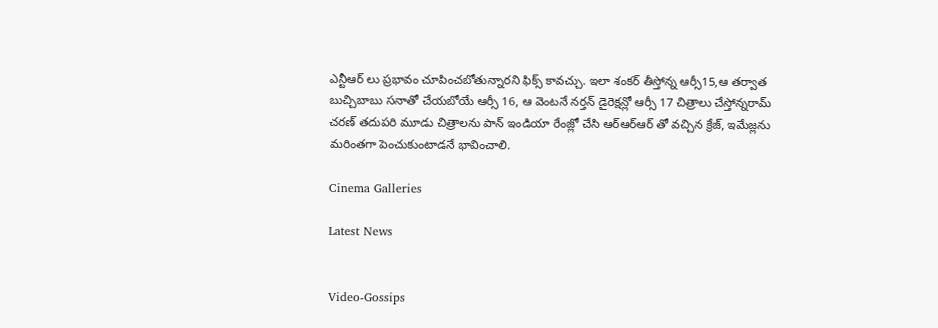ఎన్టీఆర్ లు ప్రభావం చూపించబోతున్నారని ఫిక్స్ కావచ్చు. ఇలా శంకర్ తీస్తోన్న ఆర్సీ15,ఆ త‌ర్వాత బుచ్చిబాబు స‌నాతో చేయ‌బోయే ఆర్సీ 16, ఆ వెంట‌నే న‌ర్త‌న్ డైరెక్ష‌న్లో ఆర్సీ 17 చిత్రాలు చేస్తోన్న‌రామ్ చ‌ర‌ణ్ త‌దుప‌రి మూడు చిత్రాల‌ను పాన్ ఇండియా రేంజ్లో చేసి ఆర్ఆర్ఆర్ తో వ‌చ్చిన క్రేజ్‌, ఇమేజ్ల‌ను మ‌రింత‌గా పెంచుకుంటాడ‌నే భావించాలి.

Cinema Galleries

Latest News


Video-Gossips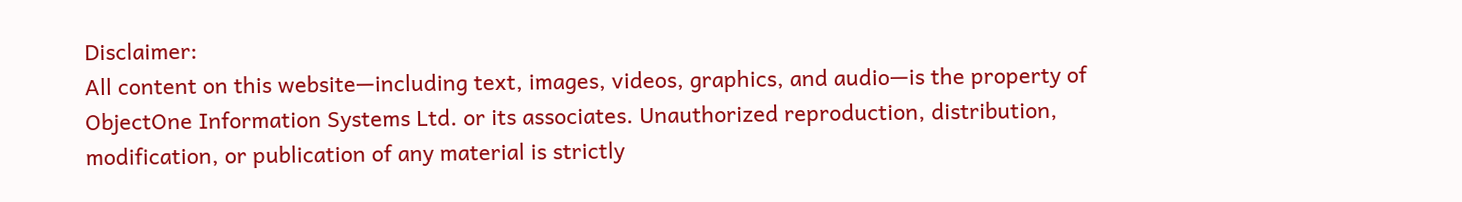Disclaimer:
All content on this website—including text, images, videos, graphics, and audio—is the property of ObjectOne Information Systems Ltd. or its associates. Unauthorized reproduction, distribution, modification, or publication of any material is strictly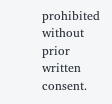prohibited without prior written consent.